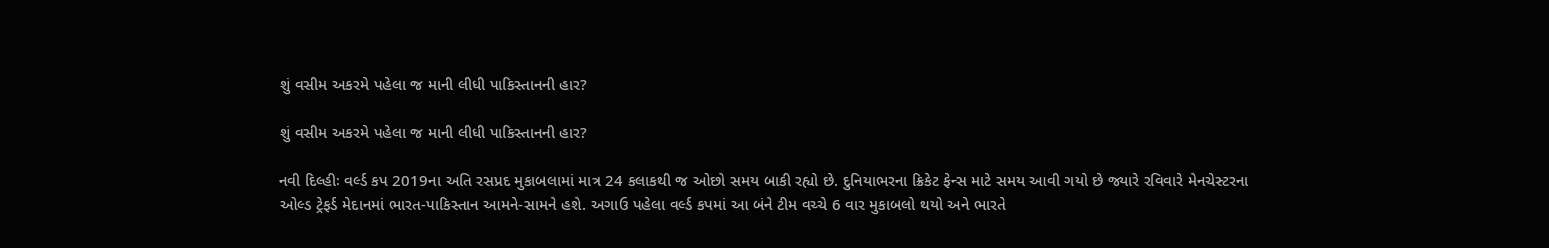શું વસીમ અકરમે પહેલા જ માની લીધી પાકિસ્તાનની હાર?

શું વસીમ અકરમે પહેલા જ માની લીધી પાકિસ્તાનની હાર?

નવી દિલ્હીઃ વર્લ્ડ કપ 2019ના અતિ રસપ્રદ મુકાબલામાં માત્ર 24 કલાકથી જ ઓછો સમય બાકી રહ્યો છે. દુનિયાભરના ક્રિકેટ ફેન્સ માટે સમય આવી ગયો છે જ્યારે રવિવારે મેનચેસ્ટરના ઓલ્ડ ટ્રેફર્ડ મેદાનમાં ભારત-પાકિસ્તાન આમને-સામને હશે. અગાઉ પહેલા વર્લ્ડ કપમાં આ બંને ટીમ વચ્ચે 6 વાર મુકાબલો થયો અને ભારતે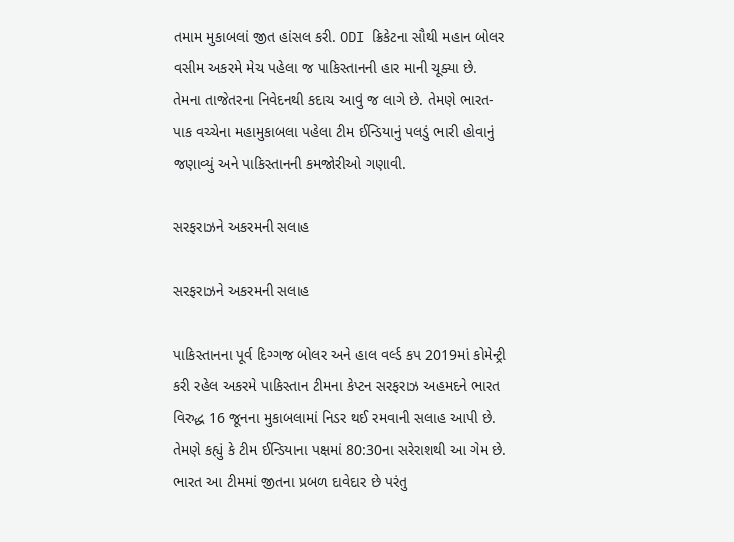તમામ મુકાબલાં જીત હાંસલ કરી. ODI ક્રિકેટના સૌથી મહાન બોલર વસીમ અકરમે મેચ પહેલા જ પાકિસ્તાનની હાર માની ચૂક્યા છે. તેમના તાજેતરના નિવેદનથી કદાચ આવું જ લાગે છે. તેમણે ભારત-પાક વચ્ચેના મહામુકાબલા પહેલા ટીમ ઈન્ડિયાનું પલડું ભારી હોવાનું જણાવ્યું અને પાકિસ્તાનની કમજોરીઓ ગણાવી.

સરફરાઝને અકરમની સલાહ

સરફરાઝને અકરમની સલાહ

પાકિસ્તાનના પૂર્વ દિગ્ગજ બોલર અને હાલ વર્લ્ડ કપ 2019માં કોમેન્ટ્રી કરી રહેલ અકરમે પાકિસ્તાન ટીમના કેપ્ટન સરફરાઝ અહમદને ભારત વિરુદ્ધ 16 જૂનના મુકાબલામાં નિડર થઈ રમવાની સલાહ આપી છે. તેમણે કહ્યું કે ટીમ ઈન્ડિયાના પક્ષમાં 80:30ના સરેરાશથી આ ગેમ છે. ભારત આ ટીમમાં જીતના પ્રબળ દાવેદાર છે પરંતુ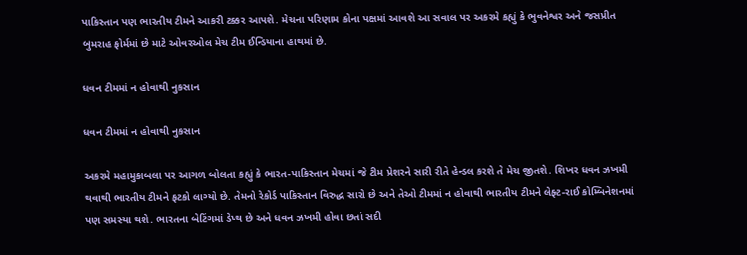પાકિસ્તાન પણ ભારતીય ટીમને આકરી ટક્કર આપશે. મેચના પરિણામ કોના પક્ષમાં આવશે આ સવાલ પર અકરમે કહ્યું કે ભુવનેશ્વર અને જસપ્રીત બુમરાહ ફોર્મમાં છે માટે ઓવરઓલ મેચ ટીમ ઈન્ડિયાના હાથમાં છે.

ધવન ટીમમાં ન હોવાથી નુકસાન

ધવન ટીમમાં ન હોવાથી નુકસાન

અકરમે મહામુકાબલા પર આગળ બોલતા કહ્યું કે ભારત-પાકિસ્તાન મેચમાં જે ટીમ પ્રેશરને સારી રીતે હેન્ડલ કરશે તે મેચ જીતશે. શિખર ધવન ઝખમી થવાથી ભારતીય ટીમને ફટકો લાગ્યો છે. તેમનો રેકોર્ડ પાકિસ્તાન વિરુદ્ધ સારો છે અને તેઓ ટીમમાં ન હોવાથી ભારતીય ટીમને લેફ્ટ-રાઈ કોમ્બિનેશનમાં પણ સમસ્યા થશે. ભારતના બેટિંગમાં ડેપ્થ છે અને ધવન ઝખમી હોવા છતાં સદી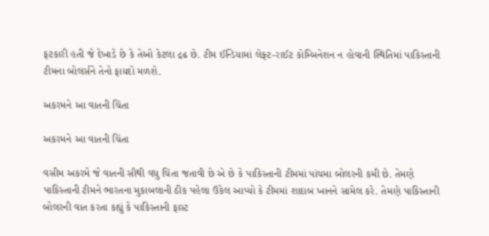ફટકારી હતી જે દેખાડે છે કે તેઓ કેટલા દ્રઢ છે. ટીમ ઈન્ડિયામાં લેફ્ટ-રાઈટ કોમ્બિનેશન ન હોવાની સ્થિતિમાં પાકિસ્તાની ટીમના બોલર્સને તેનો ફાયદો મળશે.

અકરમને આ વાતની ચિંતા

અકરમને આ વાતની ચિંતા

વસીમ અકરમે જે વાતની સૌથી વધુ ચિંતા જતાવી છે એ છે કે પાકિસ્તાની ટીમમાં પાંચમા બોલરની કમી છે. તેમણે પાકિસ્તાની ટીમને ભારતના મુકાબલાની ઠીક પહેલા ઉકેલ આપ્યો કે ટીમમાં શાદાબ ખાનને સામેલ કરે. તેમણે પાકિસ્તાની બોલરની વાત કરતા કહ્યું કે પાકિસ્તાની ફાસ્ટ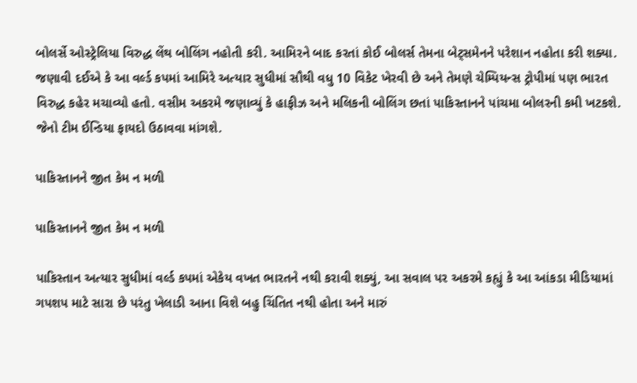બોલર્સે ઓસ્ટ્રેલિયા વિરુદ્ધ લેંથ બોલિંગ નહોતી કરી. આમિરને બાદ કરતાં કોઈ બોલર્સ તેમના બેટ્સમેનને પરેશાન નહોતા કરી શક્યા. જણાવી દઈએ કે આ વર્લ્ડ કપમાં આમિરે અત્યાર સુધીમાં સૌથી વધુ 10 વિકેટ ખેરવી છે અને તેમણે ચેમ્પિયન્સ ટ્રોપીમાં પણ ભારત વિરુદ્ધ કહેર મચાવ્યો હતો. વસીમ અકરમે જણાવ્યું કે હાફીઝ અને મલિકની બોલિંગ છતાં પાકિસ્તાનને પાંચમા બોલરની કમી ખટકશે. જેનો ટીમ ઈન્ડિયા ફાયદો ઉઠાવવા માંગશે.

પાકિસ્તાનને જીત કેમ ન મળી

પાકિસ્તાનને જીત કેમ ન મળી

પાકિસ્તાન અત્યાર સુધીમાં વર્લ્ડ કપમાં એકેય વખત ભારતને નથી કરાવી શક્યું, આ સવાલ પર અકરમે કહ્યું કે આ આંકડા મીડિયામાં ગપશપ માટે સારા છે પરંતુ ખેલાડી આના વિશે બહુ ચિંતિત નથી હોતા અને મારું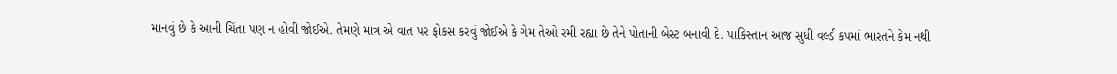માનવું છે કે આની ચિંતા પણ ન હોવી જોઈએ. તેમણે માત્ર એ વાત પર ફોકસ કરવું જોઈએ કે ગેમ તેઓ રમી રહ્યા છે તેને પોતાની બેસ્ટ બનાવી દે. પાકિસ્તાન આજ સુધી વર્લ્ડ કપમાં ભારતને કેમ નથી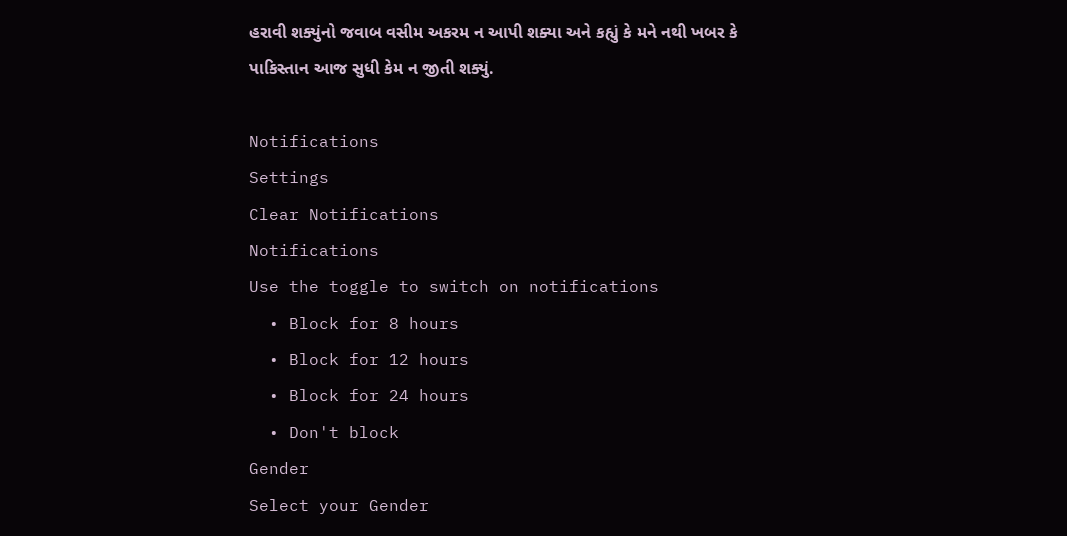હરાવી શક્યુંનો જવાબ વસીમ અકરમ ન આપી શક્યા અને કહ્યું કે મને નથી ખબર કે પાકિસ્તાન આજ સુધી કેમ ન જીતી શક્યું.

Notifications
Settings
Clear Notifications
Notifications
Use the toggle to switch on notifications
  • Block for 8 hours
  • Block for 12 hours
  • Block for 24 hours
  • Don't block
Gender
Select your Gender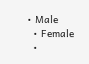• Male
  • Female
  •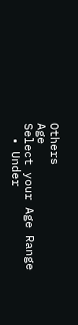Others
Age
Select your Age Range
  • Under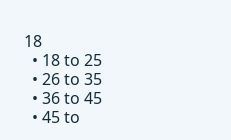18
  • 18 to 25
  • 26 to 35
  • 36 to 45
  • 45 to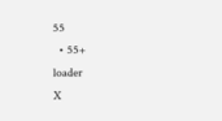55
  • 55+
loader
X